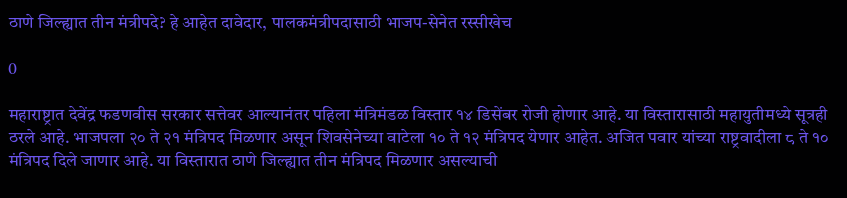ठाणे जिल्ह्यात तीन मंत्रीपदे? हे आहेत दावेदार, पालकमंत्रीपदासाठी भाजप-सेनेत रस्सीखेच

0

महाराष्ट्रात देवेंद्र फडणवीस सरकार सत्तेवर आल्यानंतर पहिला मंत्रिमंडळ विस्तार १४ डिसेंबर रोजी होणार आहे. या विस्तारासाठी महायुतीमध्ये सूत्रही ठरले आहे. भाजपला २० ते २१ मंत्रिपद मिळणार असून शिवसेनेच्या वाटेला १० ते १२ मंत्रिपद येणार आहेत. अजित पवार यांच्या राष्ट्रवादीला ८ ते १० मंत्रिपद दिले जाणार आहे. या विस्तारात ठाणे जिल्ह्यात तीन मंत्रिपद मिळणार असल्याची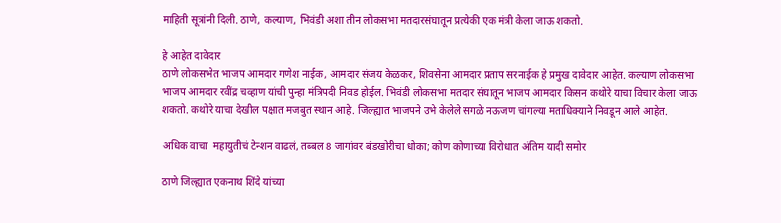माहिती सूत्रांनी दिली. ठाणे, कल्याण, भिवंडी अशा तीन लोकसभा मतदारसंघातून प्रत्येकी एक मंत्री केला जाऊ शकतो.

हे आहेत दावेदार
ठाणे लोकसभेत भाजप आमदार गणेश नाईक, आमदार संजय केळकर, शिवसेना आमदार प्रताप सरनाईक हे प्रमुख दावेदार आहेत. कल्याण लोकसभा भाजप आमदार रवींद्र चव्हाण यांची पुन्हा मंत्रिपदी निवड होईल. भिवंडी लोकसभा मतदार संघातून भाजप आमदार किसन कथोरे याचा विचार केला जाऊ शकतो. कथोरे याचा देखील पक्षात मजबुत स्थान आहे. जिल्ह्यात भाजपने उभे केलेले सगळे नऊजण चांगल्या मताधिक्याने निवडून आले आहेत.

अधिक वाचा  महायुतीचं टेन्शन वाढलं, तब्बल 8 जागांवर बंडखोरीचा धोका; कोण कोणाच्या विरोधात अंतिम यादी समोर

ठाणे जिल्ह्यात एकनाथ शिंदे यांच्या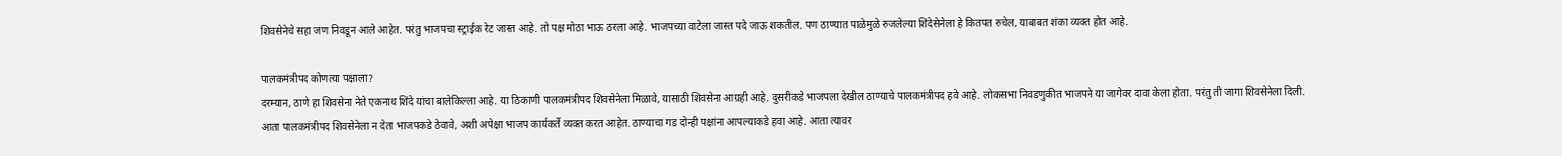शिवसेनेचे सहा जण निवडून आले आहेत. परंतु भाजपचा स्ट्राईक रेट जास्त आहे. तो पक्ष मोठा भाऊ ठरला आहे. भाजपच्या वाटेला जास्त पदे जाऊ शकतील. पण ठाण्यात पाळेमुळे रुजलेल्या शिंदेसेनेला हे कितपत रुचेल, याबाबत शंका व्यक्त होत आहे.

पालकमंत्रीपद कोणत्या पक्षाला?
दरम्यान, ठाणे हा शिवसेना नेते एकनाथ शिंदे यांचा बालेकिल्ला आहे. या ठिकाणी पालकमंत्रीपद शिवसेनेला मिळावे, यासाठी शिवसेना आग्रही आहे. दुसरीकडे भाजपला देखील ठाण्याचे पालकमंत्रीपद हवे आहे. लोकसभा निवडणुकीत भाजपने या जागेवर दावा केला होता. परंतु ती जागा शिवसेनेला दिली. आता पालकमंत्रीपद शिवसेनेला न देता भाजपकडे ठेवावे, अशी अपेक्षा भाजप कार्यकर्ते व्यक्त करत आहेत. ठाण्याचा गड दोन्ही पक्षांना आपल्याकडे हवा आहे. आता त्यावर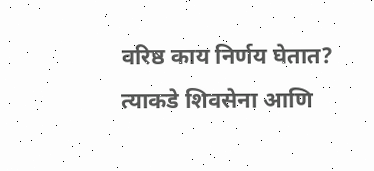वरिष्ठ काय निर्णय घेतात? त्याकडे शिवसेना आणि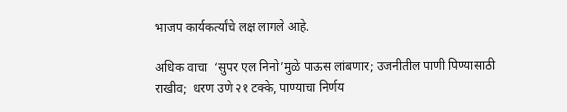भाजप कार्यकर्त्यांचे लक्ष लागले आहे.

अधिक वाचा  ‘सुपर एल निनो’मुळे पाऊस लांबणार; उजनीतील पाणी पिण्यासाठी राखीव;  धरण उणे २१ टक्के, पाण्याचा निर्णय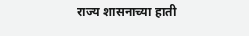राज्य शासनाच्या हाती